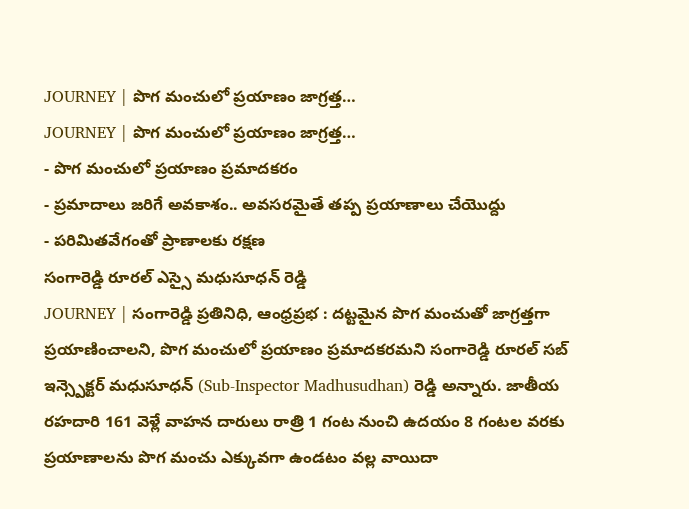JOURNEY | పొగ మంచులో ప్రయాణం జాగ్రత్త…
JOURNEY | పొగ మంచులో ప్రయాణం జాగ్రత్త…
- పొగ మంచులో ప్రయాణం ప్రమాదకరం
- ప్రమాదాలు జరిగే అవకాశం.. అవసరమైతే తప్ప ప్రయాణాలు చేయొద్దు
- పరిమితవేగంతో ప్రాణాలకు రక్షణ
సంగారెడ్డి రూరల్ ఎస్సై మధుసూధన్ రెడ్డి
JOURNEY | సంగారెడ్డి ప్రతినిధి, ఆంధ్రప్రభ : దట్టమైన పొగ మంచుతో జాగ్రత్తగా ప్రయాణించాలని, పొగ మంచులో ప్రయాణం ప్రమాదకరమని సంగారెడ్డి రూరల్ సబ్ ఇన్స్పెక్టర్ మధుసూధన్ (Sub-Inspector Madhusudhan) రెడ్డి అన్నారు. జాతీయ రహదారి 161 వెళ్లే వాహన దారులు రాత్రి 1 గంట నుంచి ఉదయం 8 గంటల వరకు ప్రయాణాలను పొగ మంచు ఎక్కువగా ఉండటం వల్ల వాయిదా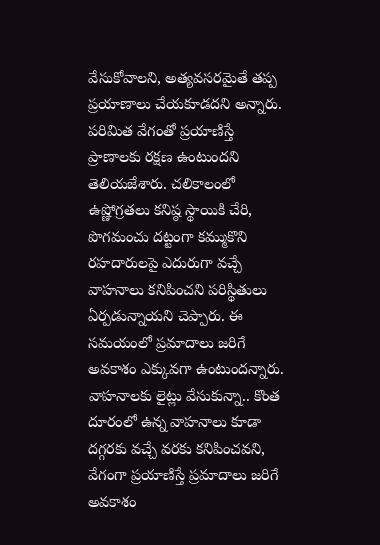వేసుకోవాలని, అత్యవసరమైతే తప్ప ప్రయాణాలు చేయకూడదని అన్నారు. పరిమిత వేగంతో ప్రయాణిస్తే ప్రాణాలకు రక్షణ ఉంటుందని తెలియజేశారు. చలికాలంలో ఉష్ణోగ్రతలు కనిష్ఠ స్థాయికి చేరి, పొగమంచు దట్టంగా కమ్ముకొని రహదారులపై ఎదురుగా వచ్చే వాహనాలు కనిపించని పరిస్థితులు ఏర్పడున్నాయని చెప్పారు. ఈ సమయంలో ప్రమాదాలు జరిగే అవకాశం ఎక్కువగా ఉంటుందన్నారు. వాహనాలకు లైట్లు వేసుకున్నా.. కొంత దూరంలో ఉన్న వాహనాలు కూడా దగ్గరకు వచ్చే వరకు కనిపించవని, వేగంగా ప్రయాణిస్తే ప్రమాదాలు జరిగే అవకాశం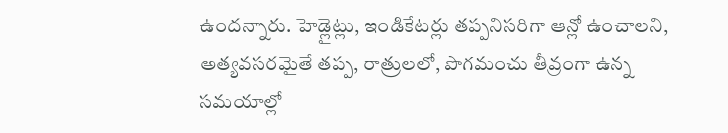ఉందన్నారు. హెడ్లైట్లు, ఇండికేటర్లు తప్పనిసరిగా ఆన్లో ఉంచాలని, అత్యవసరమైతే తప్ప, రాత్రులలో, పొగమంచు తీవ్రంగా ఉన్న సమయాల్లో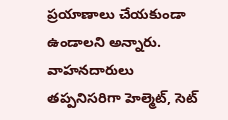ప్రయాణాలు చేయకుండా ఉండాలని అన్నారు. వాహనదారులు తప్పనిసరిగా హెల్మెట్, సెట్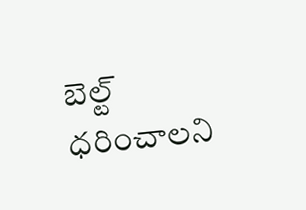బెల్ట్ ధరించాలని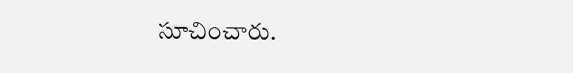సూచించారు.